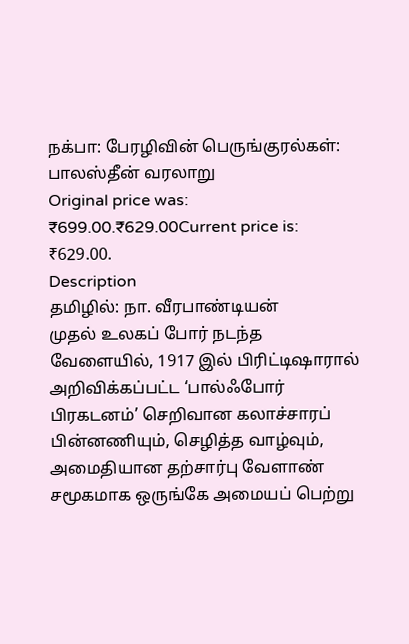நக்பா: பேரழிவின் பெருங்குரல்கள்: பாலஸ்தீன் வரலாறு
Original price was: ₹699.00.₹629.00Current price is: ₹629.00.
Description
தமிழில்: நா. வீரபாண்டியன்
முதல் உலகப் போர் நடந்த வேளையில், 1917 இல் பிரிட்டிஷாரால் அறிவிக்கப்பட்ட ‘பால்ஃபோர் பிரகடனம்’ செறிவான கலாச்சாரப் பின்னணியும், செழித்த வாழ்வும், அமைதியான தற்சார்பு வேளாண் சமூகமாக ஒருங்கே அமையப் பெற்று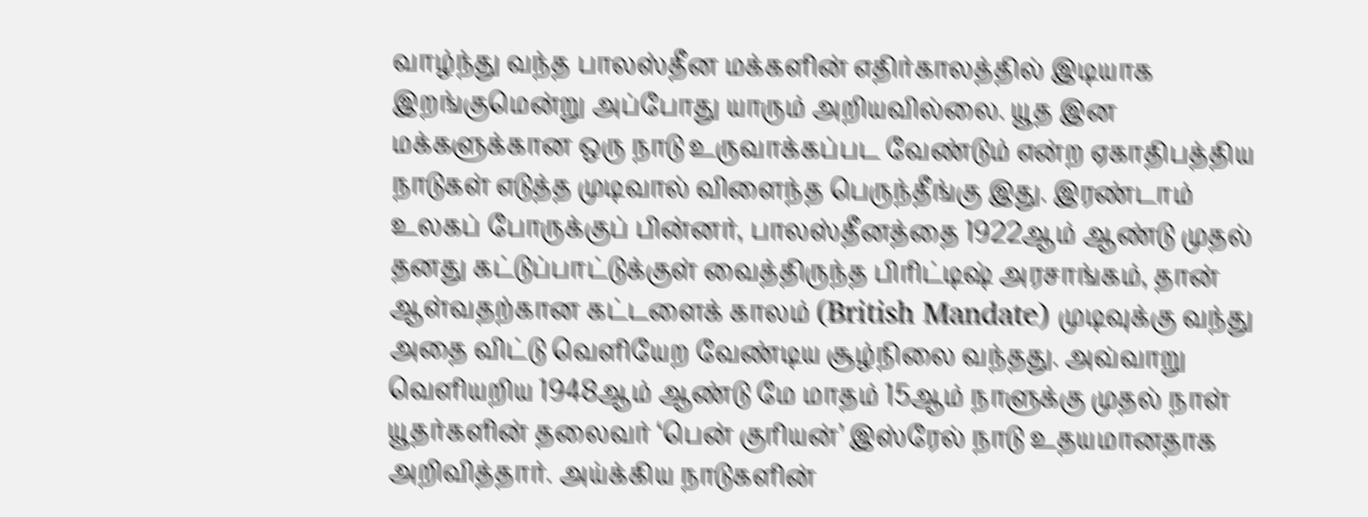வாழ்ந்து வந்த பாலஸ்தீன மக்களின் எதிர்காலத்தில் இடியாக இறங்குமென்று அப்போது யாரும் அறியவில்லை. யூத இன மக்களுக்கான ஒரு நாடு உருவாக்கப்பட வேண்டும் என்ற ஏகாதிபத்திய நாடுகள் எடுத்த முடிவால் விளைந்த பெருந்தீங்கு இது. இரண்டாம் உலகப் போருக்குப் பின்னர், பாலஸ்தீனத்தை 1922ஆம் ஆண்டு முதல் தனது கட்டுப்பாட்டுக்குள் வைத்திருந்த பிரிட்டிஷ் அரசாங்கம், தான் ஆள்வதற்கான கட்டளைக் காலம் (British Mandate) முடிவுக்கு வந்து அதை விட்டு வெளியேற வேண்டிய சூழ்நிலை வந்தது. அவ்வாறு வெளியறிய 1948ஆம் ஆண்டு மே மாதம் 15ஆம் நாளுக்கு முதல் நாள் யூதர்களின் தலைவர் ‘பென் குரியன்’ இஸ்ரேல் நாடு உதயமானதாக அறிவித்தார். அய்க்கிய நாடுகளின்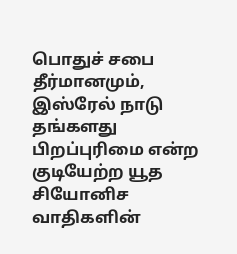பொதுச் சபை தீர்மானமும், இஸ்ரேல் நாடு தங்களது பிறப்புரிமை என்ற குடியேற்ற யூத சியோனிச வாதிகளின்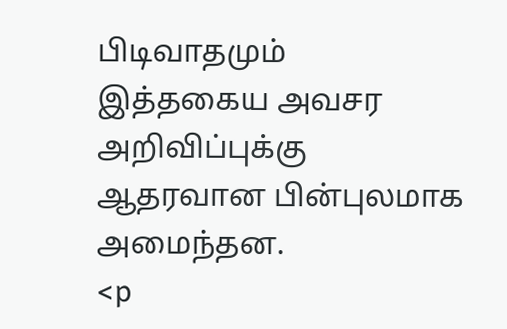பிடிவாதமும் இத்தகைய அவசர அறிவிப்புக்கு ஆதரவான பின்புலமாக அமைந்தன.
<p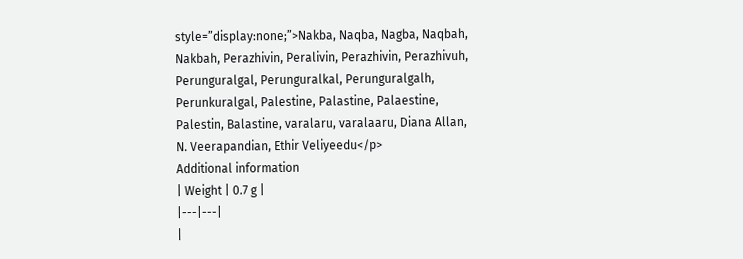style=”display:none;”>Nakba, Naqba, Nagba, Naqbah, Nakbah, Perazhivin, Peralivin, Perazhivin, Perazhivuh, Perunguralgal, Perunguralkal, Perunguralgalh, Perunkuralgal, Palestine, Palastine, Palaestine, Palestin, Balastine, varalaru, varalaaru, Diana Allan, N. Veerapandian, Ethir Veliyeedu</p>
Additional information
| Weight | 0.7 g |
|---|---|
|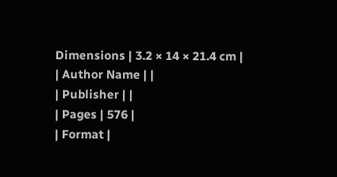Dimensions | 3.2 × 14 × 21.4 cm |
| Author Name | |
| Publisher | |
| Pages | 576 |
| Format |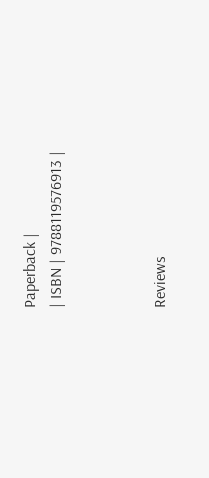Paperback |
| ISBN | 9788119576913 |



Reviews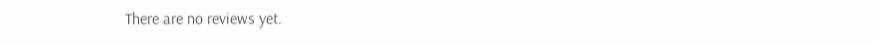There are no reviews yet.